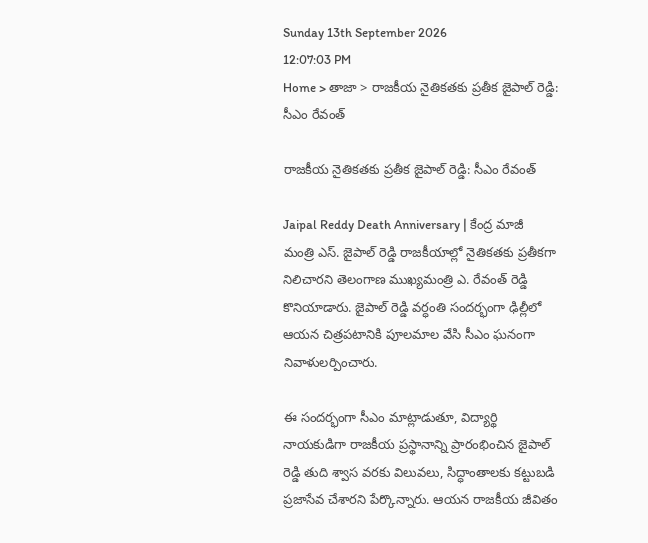Sunday 13th September 2026
12:07:03 PM
Home > తాజా > రాజకీయ నైతికతకు ప్రతీక జైపాల్ రెడ్డి: సీఎం రేవంత్

రాజకీయ నైతికతకు ప్రతీక జైపాల్ రెడ్డి: సీఎం రేవంత్

Jaipal Reddy Death Anniversary | కేంద్ర మాజీ మంత్రి ఎస్. జైపాల్ రెడ్డి రాజకీయాల్లో నైతికతకు ప్రతీకగా నిలిచారని తెలంగాణ ముఖ్యమంత్రి ఎ. రేవంత్ రెడ్డి కొనియాడారు. జైపాల్ రెడ్డి వర్ధంతి సందర్భంగా ఢిల్లీలో ఆయన చిత్రపటానికి పూలమాల వేసి సీఎం ఘనంగా నివాళులర్పించారు.

ఈ సందర్భంగా సీఎం మాట్లాడుతూ, విద్యార్థి నాయకుడిగా రాజకీయ ప్రస్థానాన్ని ప్రారంభించిన జైపాల్ రెడ్డి తుది శ్వాస వరకు విలువలు, సిద్ధాంతాలకు కట్టుబడి ప్రజాసేవ చేశారని పేర్కొన్నారు. ఆయన రాజకీయ జీవితం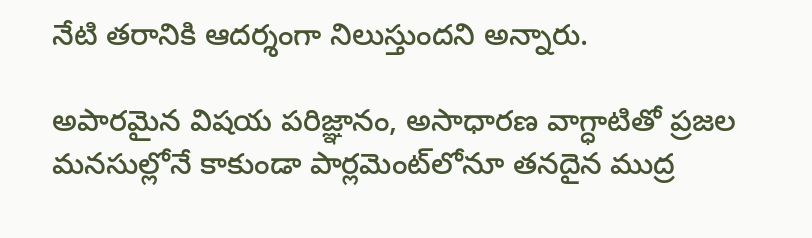నేటి తరానికి ఆదర్శంగా నిలుస్తుందని అన్నారు.

అపారమైన విషయ పరిజ్ఞానం, అసాధారణ వాగ్ధాటితో ప్రజల మనసుల్లోనే కాకుండా పార్లమెంట్‌లోనూ తనదైన ముద్ర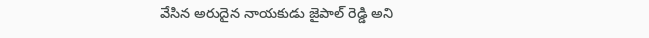వేసిన అరుదైన నాయకుడు జైపాల్ రెడ్డి అని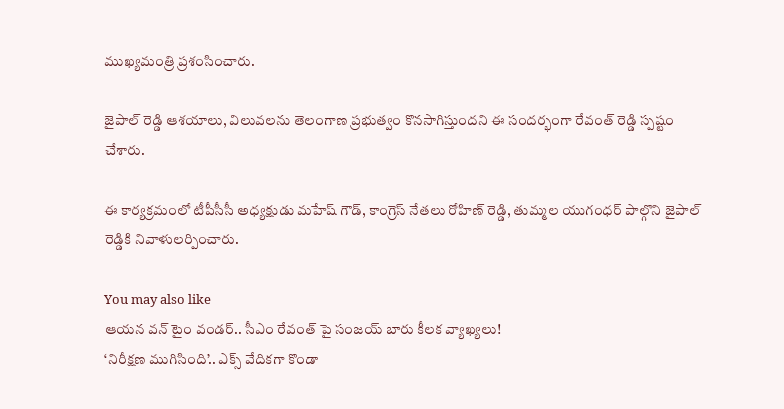ముఖ్యమంత్రి ప్రశంసించారు.

జైపాల్ రెడ్డి ఆశయాలు, విలువలను తెలంగాణ ప్రభుత్వం కొనసాగిస్తుందని ఈ సందర్భంగా రేవంత్ రెడ్డి స్పష్టం చేశారు.

ఈ కార్యక్రమంలో టీపీసీసీ అధ్యక్షుడు మహేష్ గౌడ్, కాంగ్రెస్ నేతలు రోహిణ్ రెడ్డి, తుమ్మల యుగంధర్ పాల్గొని జైపాల్ రెడ్డికి నివాళులర్పించారు.

You may also like
ఆయన వన్ టైం వండర్.. సీఎం రేవంత్ పై సంజయ్ బారు కీలక వ్యాఖ్యలు!
‘నిరీక్షణ ముగిసింది’.. ఎక్స్ వేదికగా కొండా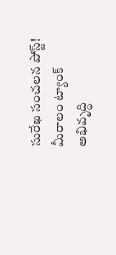సురేఖ సంచలన పోస్ట్!
మీరాలం ట్యాంక్ అభివృద్ధి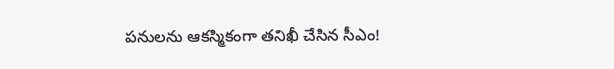పనులను ఆకస్మికంగా తనిఖీ చేసిన సీఎం!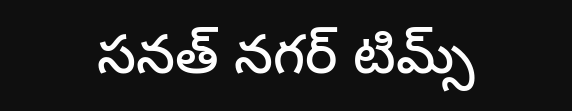సనత్ నగర్ టిమ్స్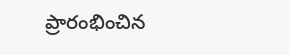ప్రారంభించిన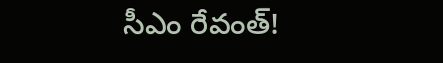సీఎం రేవంత్!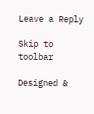Leave a Reply

Skip to toolbar

Designed &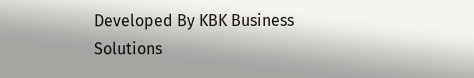Developed By KBK Business Solutions